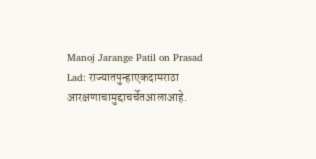Manoj Jarange Patil on Prasad Lad: राज्यातपुन्हाएकदामराठा आरक्षणाचामुद्दाचर्चेतआलाआहे.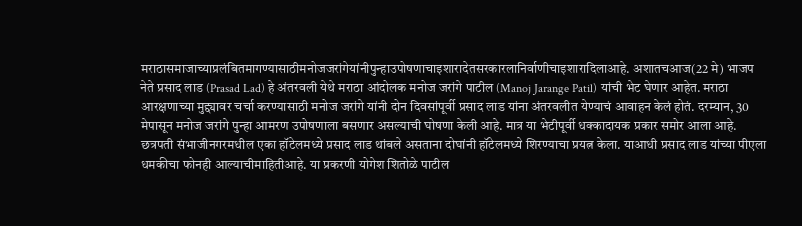मराठासमाजाच्याप्रलंबितमागण्यासाठीमनोजजरांगेयांनीपुन्हाउपोषणाचाइशारादेतसरकारलानिर्वाणीचाइशारादिलाआहे. अशातचआज(22 मे) भाजप नेते प्रसाद लाड (Prasad Lad) हे अंतरवली येथे मराठा आंदोलक मनोज जरांगे पाटील (Manoj Jarange Patil) यांची भेट घेणार आहेत. मराठा आरक्षणाच्या मुद्द्यावर चर्चा करण्यासाठी मनोज जरांगे यांनी दोन दिवसांपूर्वी प्रसाद लाड यांना अंतरवलीत येण्याचं आवाहन केलं होतं. दरम्यान, 30 मेपासून मनोज जरांगे पुन्हा आमरण उपोषणाला बसणार असल्याची घोषणा केली आहे. मात्र या भेटीपूर्वी धक्कादायक प्रकार समोर आला आहे. छत्रपती संभाजीनगरमधील एका हॉटेलमध्ये प्रसाद लाड थांबले असताना दोघांनी हॉटेलमध्ये शिरण्याचा प्रयत्न केला. याआधी प्रसाद लाड यांच्या पीएला धमकीचा फोनही आल्याचीमाहितीआहे. या प्रकरणी योगेश शितोळे पाटील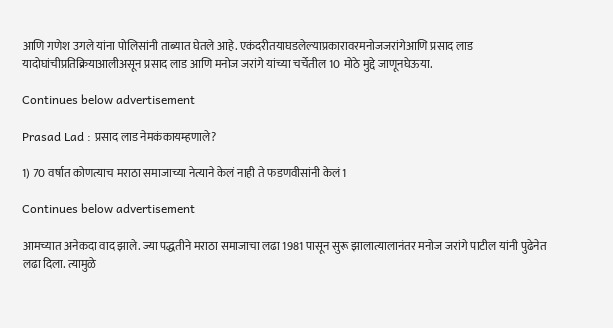आणि गणेश उगले यांना पोलिसांनी ताब्यात घेतले आहे. एकंदरीतयाघडलेल्याप्रकारावरमनोजजरांगेआणि प्रसाद लाड यादोघांचीप्रतिक्रियाआलीअसून प्रसाद लाड आणि मनोज जरांगे यांच्या चर्चेतील 10 मोठे मुद्दे जाणूनघेऊया.

Continues below advertisement

Prasad Lad : प्रसाद लाड नेमकंकायम्हणाले?

1) 70 वर्षात कोणत्याच मराठा समाजाच्या नेत्याने केलं नाही ते फडणवीसांनी केलं1

Continues below advertisement

आमच्यात अनेकदा वाद झाले. ज्या पद्धतीने मराठा समाजाचा लढा 1981 पासून सुरू झालात्यालानंतर मनोज जरांगे पाटील यांनी पुढेनेत लढा दिला. त्यामुळे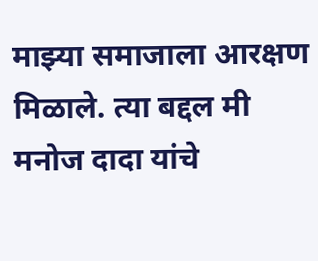माझ्या समाजाला आरक्षण मिळाले. त्या बद्दल मी मनोज दादा यांचे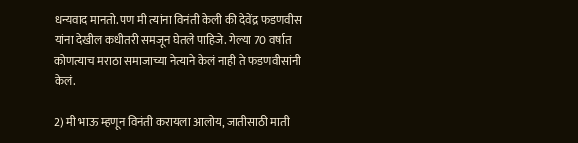धन्यवाद मानतो. पण मी त्यांना विनंती केली की देवेंद्र फडणवीस यांना देखील कधीतरी समजून घेतले पाहिजे. गेल्या 70 वर्षात कोणत्याच मराठा समाजाच्या नेत्याने केलं नाही ते फडणवीसांनी केलं.

2) मी भाऊ म्हणून विनंती करायला आलोय, जातीसाठी माती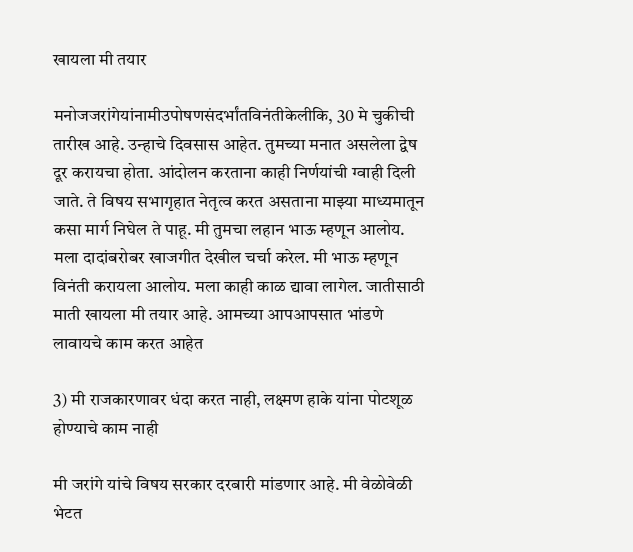खायला मी तयार

मनोजजरांगेयांनामीउपोषणसंदर्भांतविनंतीकेलीकि, 30 मे चुकीची तारीख आहे. उन्हाचे दिवसास आहेत. तुमच्या मनात असलेला द्वेष दूर करायचा होता. आंदोलन करताना काही निर्णयांची ग्वाही दिली जाते. ते विषय सभागृहात नेतृत्व करत असताना माझ्या माध्यमातून कसा मार्ग निघेल ते पाहू. मी तुमचा लहान भाऊ म्हणून आलोय. मला दादांबरोबर खाजगीत देखील चर्चा करेल. मी भाऊ म्हणून विनंती करायला आलोय. मला काही काळ द्यावा लागेल. जातीसाठी माती खायला मी तयार आहे. आमच्या आपआपसात भांडणे लावायचे काम करत आहेत

3) मी राजकारणावर धंदा करत नाही, लक्ष्मण हाके यांना पोटशूळ होण्याचे काम नाही

मी जरांगे यांचे विषय सरकार दरबारी मांडणार आहे. मी वेळोवेळी भेटत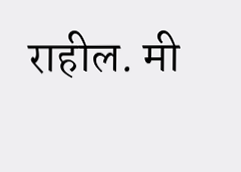राहील. मी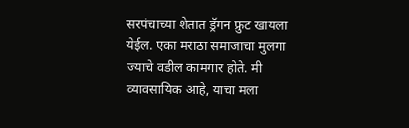सरपंचाच्या शेतात ड्रॅगन फ्रुट खायला येईल. एका मराठा समाजाचा मुलगा ज्याचे वडील कामगार होते. मी व्यावसायिक आहे, याचा मला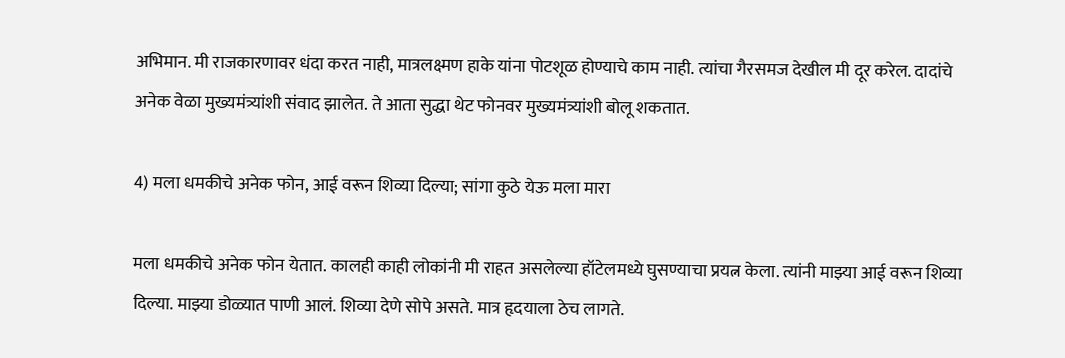अभिमान. मी राजकारणावर धंदा करत नाही, मात्रलक्ष्मण हाके यांना पोटशूळ होण्याचे काम नाही. त्यांचा गैरसमज देखील मी दूर करेल. दादांचे अनेक वेळा मुख्यमंत्र्यांशी संवाद झालेत. ते आता सुद्धा थेट फोनवर मुख्यमंत्र्यांशी बोलू शकतात.

4) मला धमकीचे अनेक फोन, आई वरून शिव्या दिल्या; सांगा कुठे येऊ मला मारा

मला धमकीचे अनेक फोन येतात. कालही काही लोकांनी मी राहत असलेल्या हॉटेलमध्ये घुसण्याचा प्रयत्न केला. त्यांनी माझ्या आई वरून शिव्या दिल्या. माझ्या डोळ्यात पाणी आलं. शिव्या देणे सोपे असते. मात्र हृदयाला ठेच लागते.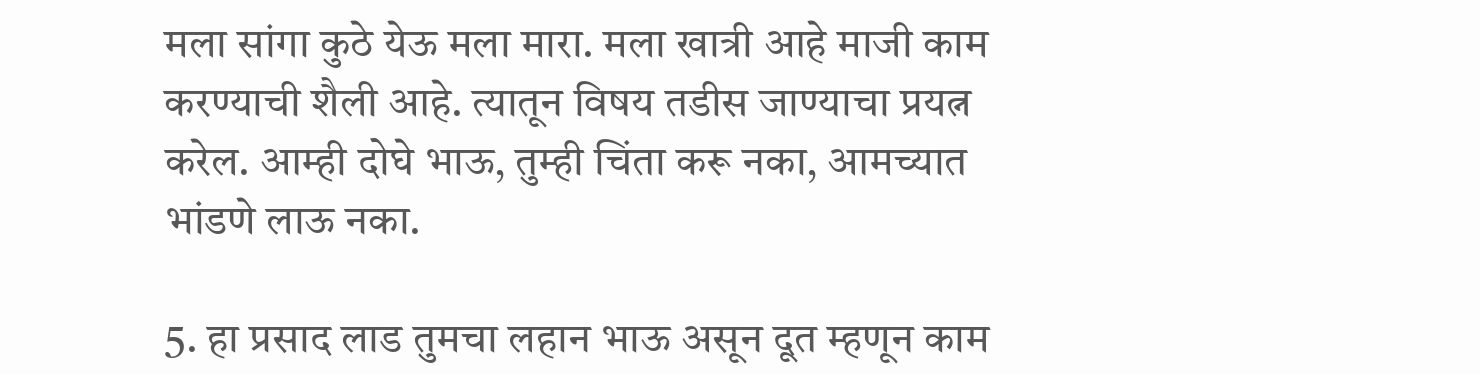मला सांगा कुठे येऊ मला मारा. मला खात्री आहे माजी काम करण्याची शैली आहे. त्यातून विषय तडीस जाण्याचा प्रयत्न करेल. आम्ही दोघे भाऊ, तुम्ही चिंता करू नका, आमच्यात भांडणे लाऊ नका.

5. हा प्रसाद लाड तुमचा लहान भाऊ असून दूत म्हणून काम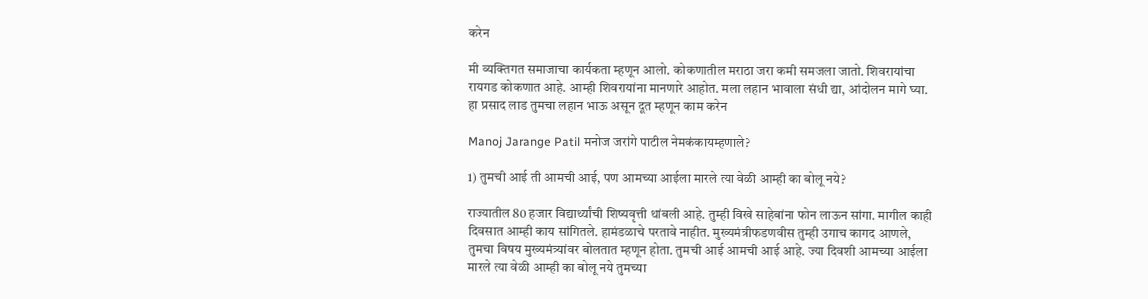करेन

मी व्यक्तिगत समाजाचा कार्यकता म्हणून आलो. कोकणातील मराठा जरा कमी समजला जातो. शिवरायांचा रायगड कोकणात आहे. आम्ही शिवरायांना मानणारे आहोत. मला लहान भावाला संधी द्या, आंदोलन मागे घ्या. हा प्रसाद लाड तुमचा लहान भाऊ असून दूत म्हणून काम करेन

Manoj Jarange Patil मनोज जरांगे पाटील नेमकंकायम्हणाले?

1) तुमची आई ती आमची आई, पण आमच्या आईला मारले त्या वेळी आम्ही का बोलू नये?

राज्यातील 80 हजार विद्यार्थ्यांची शिष्यवृत्ती थांबली आहे. तुम्ही विखे साहेबांना फोन लाऊन सांगा. मागील काही दिवसात आम्ही काय सांगितले. हामंडळाचे परतावे नाहीत. मुख्यमंत्रीफडणवीस तुम्ही उगाच कागद आणले, तुमचा विषय मुख्यमंत्र्यांवर बोलतात म्हणून होता. तुमची आई आमची आई आहे. ज्या दिवशी आमच्या आईला मारले त्या वेळी आम्ही का बोलू नये तुमच्या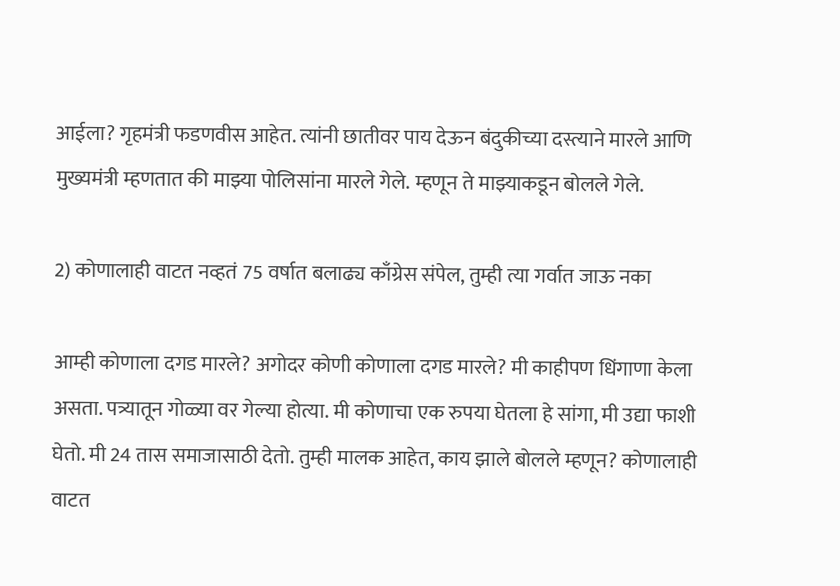आईला? गृहमंत्री फडणवीस आहेत. त्यांनी छातीवर पाय देऊन बंदुकीच्या दस्त्याने मारले आणि मुख्यमंत्री म्हणतात की माझ्या पोलिसांना मारले गेले. म्हणून ते माझ्याकडून बोलले गेले.

2) कोणालाही वाटत नव्हतं 75 वर्षात बलाढ्य काँग्रेस संपेल, तुम्ही त्या गर्वात जाऊ नका

आम्ही कोणाला दगड मारले? अगोदर कोणी कोणाला दगड मारले? मी काहीपण धिंगाणा केला असता. पत्र्यातून गोळ्या वर गेल्या होत्या. मी कोणाचा एक रुपया घेतला हे सांगा, मी उद्या फाशी घेतो. मी 24 तास समाजासाठी देतो. तुम्ही मालक आहेत, काय झाले बोलले म्हणून? कोणालाही वाटत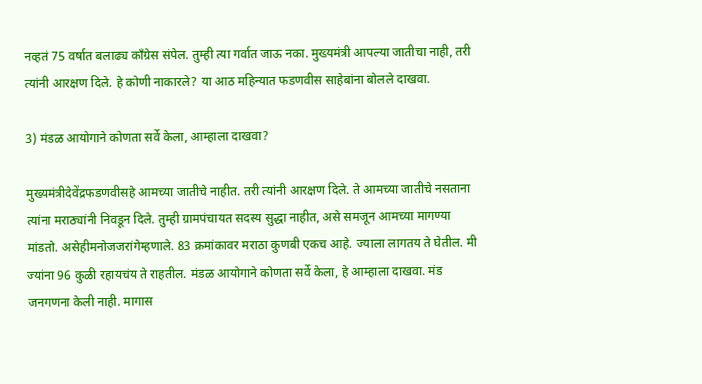नव्हतं 75 वर्षात बलाढ्य काँग्रेस संपेल. तुम्ही त्या गर्वात जाऊ नका. मुख्यमंत्री आपल्या जातीचा नाही, तरी त्यांनी आरक्षण दिले. हे कोणी नाकारले? या आठ महिन्यात फडणवीस साहेबांना बोलले दाखवा.

3) मंडळ आयोगाने कोणता सर्वे केला, आम्हाला दाखवा?

मुख्यमंत्रीदेवेंद्रफडणवीसहे आमच्या जातीचे नाहीत. तरी त्यांनी आरक्षण दिले. ते आमच्या जातीचे नसताना त्यांना मराठ्यांनी निवडून दिले. तुम्ही ग्रामपंचायत सदस्य सुद्धा नाहीत, असे समजून आमच्या मागण्या मांडतो. असेहीमनोजजरांगेम्हणाले. 83 क्रमांकावर मराठा कुणबी एकच आहे. ज्याला लागतय ते घेतील. मी ज्यांना 96 कुळी रहायचंय ते राहतील. मंडळ आयोगाने कोणता सर्वे केला, हे आम्हाला दाखवा. मंड जनगणना केली नाही. मागास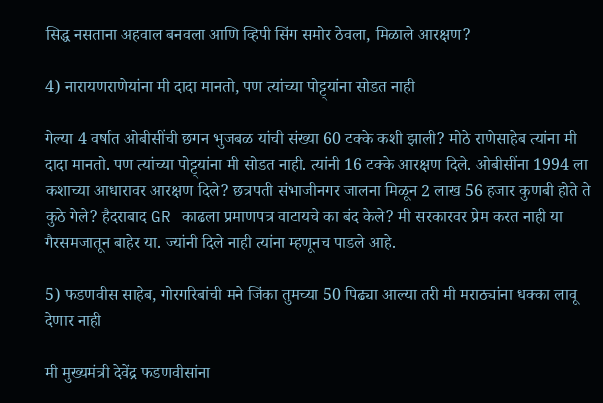सिद्ध नसताना अहवाल बनवला आणि व्हिपी सिंग समोर ठेवला, मिळाले आरक्षण?

4) नारायणराणेयांना मी दादा मानतो, पण त्यांच्या पोट्ट्यांना सोडत नाही

गेल्या 4 वर्षात ओबीसींची छगन भुजबळ यांची संख्या 60 टक्के कशी झाली? मोठे राणेसाहेब त्यांना मी दादा मानतो. पण त्यांच्या पोट्ट्यांना मी सोडत नाही. त्यांनी 16 टक्के आरक्षण दिले. ओबीसींना 1994 ला कशाच्या आधारावर आरक्षण दिले? छत्रपती संभाजीनगर जालना मिळून 2 लाख 56 हजार कुणबी होते ते कुठे गेले? हैदराबाद GR काढला प्रमाणपत्र वाटायचे का बंद केले? मी सरकारवर प्रेम करत नाही या गैरसमजातून बाहेर या. ज्यांनी दिले नाही त्यांना म्हणूनच पाडले आहे.

5) फडणवीस साहेब, गोरगरिबांची मने जिंका तुमच्या 50 पिढ्या आल्या तरी मी मराठ्यांना धक्का लावू देणार नाही

मी मुख्यमंत्री देवेंद्र फडणवीसांना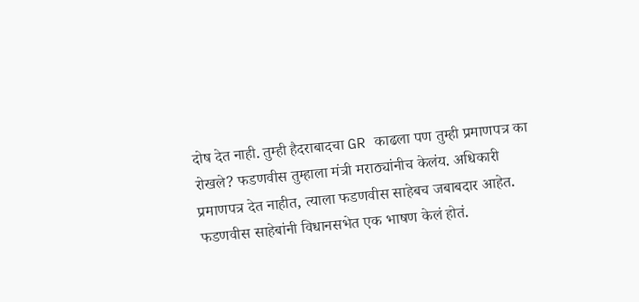दोष देत नाही. तुम्ही हैदराबादचा GR काढला पण तुम्ही प्रमाणपत्र का रोखले? फडणवीस तुम्हाला मंत्री मराठ्यांनीच केलंय. अधिकारी प्रमाणपत्र देत नाहीत, त्याला फडणवीस साहेबच जबाबदार आहेत. फडणवीस साहेबांनी विधानसभेत एक भाषण केलं होतं.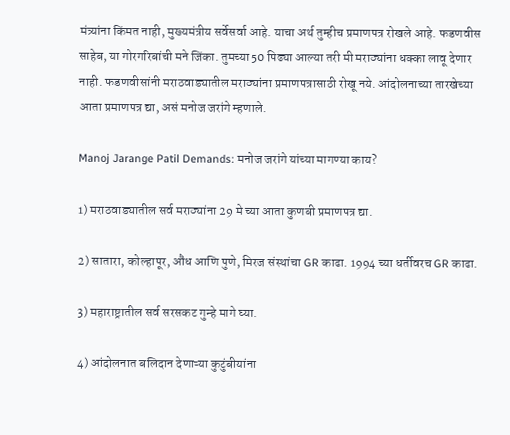मंत्र्यांना किंमत नाही, मुख्यमंत्रीय सर्वेसर्वा आहे. याचा अर्थ तुम्हीच प्रमाणपत्र रोखले आहे. फडणवीस साहेब, या गोरगरिबांची मने जिंका. तुमच्या 50 पिढ्या आल्या तरी मी मराठ्यांना धक्का लावू देणार नाही. फडणवीसांनी मराठवाड्यातील मराठ्यांना प्रमाणपत्रासाठी रोखू नये. आंदोलनाच्या तारखेच्या आता प्रमाणपत्र द्या, असं मनोज जरांगे म्हणाले.

Manoj Jarange Patil Demands: मनोज जरांगे यांच्या मागण्या काय?

1) मराठवाड्यातील सर्व मराठ्यांना 29 मे च्या आता कुणबी प्रमाणपत्र द्या.

2) सातारा, कोल्हापूर, औंध आणि पुणे, मिरज संस्थांचा GR काढा. 1994 च्या धर्तीवरच GR काढा.

3) महाराष्ट्रातील सर्व सरसकट गुन्हे मागे घ्या.

4) आंदोलनात बलिदान देणाऱ्या कुटुंबीयांना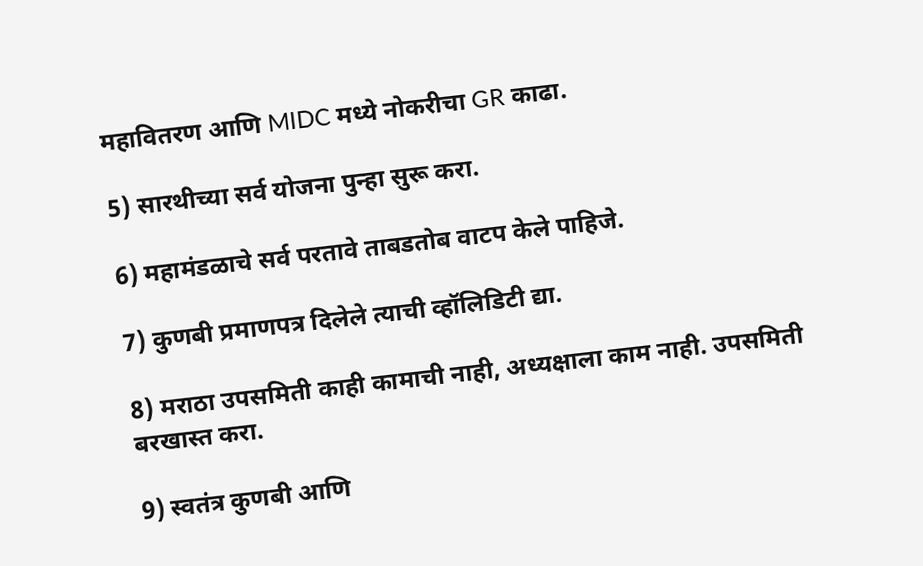महावितरण आणि MIDC मध्ये नोकरीचा GR काढा.

5) सारथीच्या सर्व योजना पुन्हा सुरू करा.

6) महामंडळाचे सर्व परतावे ताबडतोब वाटप केले पाहिजे.

7) कुणबी प्रमाणपत्र दिलेले त्याची व्हॉलिडिटी द्या.

8) मराठा उपसमिती काही कामाची नाही, अध्यक्षाला काम नाही. उपसमिती बरखास्त करा.

9) स्वतंत्र कुणबी आणि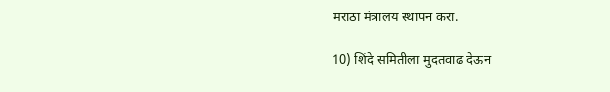मराठा मंत्रालय स्थापन करा.

10) शिंदे समितीला मुदतवाढ देऊन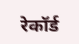रेकॉर्ड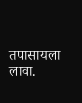तपासायला लावा.